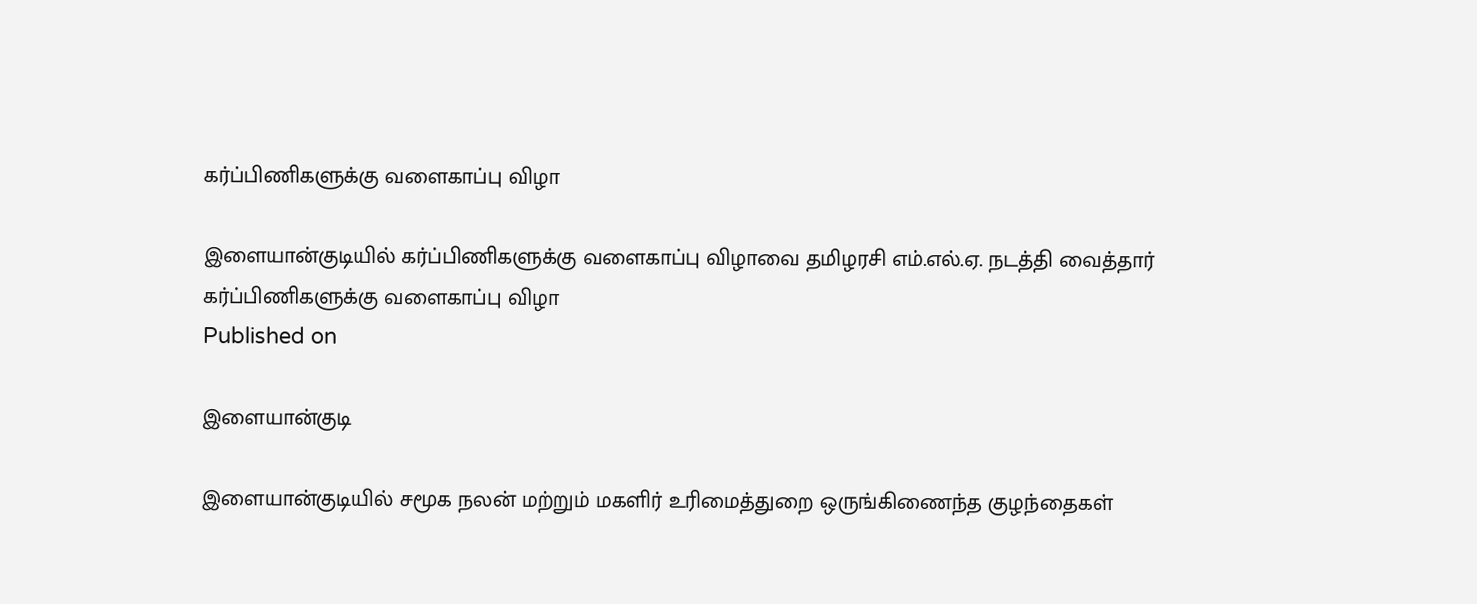கர்ப்பிணிகளுக்கு வளைகாப்பு விழா

இளையான்குடியில் கர்ப்பிணிகளுக்கு வளைகாப்பு விழாவை தமிழரசி எம்.எல்.ஏ. நடத்தி வைத்தார்
கர்ப்பிணிகளுக்கு வளைகாப்பு விழா
Published on

இளையான்குடி

இளையான்குடியில் சமூக நலன் மற்றும் மகளிர் உரிமைத்துறை ஒருங்கிணைந்த குழந்தைகள்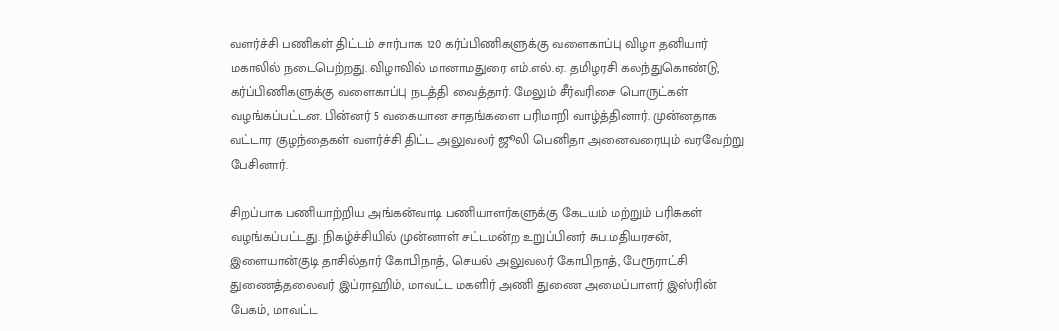வளர்ச்சி பணிகள் திட்டம் சார்பாக 120 கர்ப்பிணிகளுக்கு வளைகாப்பு விழா தனியார் மகாலில் நடைபெற்றது. விழாவில் மானாமதுரை எம்.எல்.ஏ. தமிழரசி கலந்துகொண்டு, கர்ப்பிணிகளுக்கு வளைகாப்பு நடத்தி வைத்தார். மேலும் சீர்வரிசை பொருட்கள் வழங்கப்பட்டன. பின்னர் 5 வகையான சாதங்களை பரிமாறி வாழ்த்தினார். முன்னதாக வட்டார குழந்தைகள் வளர்ச்சி திட்ட அலுவலர் ஜூலி பெனிதா அனைவரையும் வரவேற்று பேசினார்.

சிறப்பாக பணியாற்றிய அங்கன்வாடி பணியாளர்களுக்கு கேடயம் மற்றும் பரிசுகள் வழங்கப்பட்டது. நிகழ்ச்சியில் முன்னாள் சட்டமன்ற உறுப்பினர் சுப.மதியரசன், இளையான்குடி தாசில்தார் கோபிநாத், செயல் அலுவலர் கோபிநாத், பேரூராட்சி துணைத்தலைவர் இப்ராஹிம், மாவட்ட மகளிர் அணி துணை அமைப்பாளர் இஸ்ரின் பேகம், மாவட்ட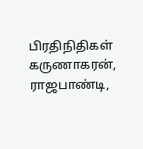பிரதிநிதிகள் கருணாகரன், ராஜபாண்டி,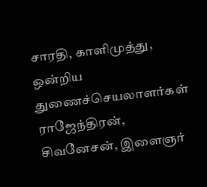சாரதி, காளிமுத்து, ஒன்றிய துணைச்செயலாளர்கள் ராஜேந்திரன், சிவனேசன், இளைஞர்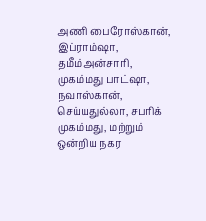அணி பைரோஸ்கான், இப்ராம்ஷா, தமீம்அன்சாரி, முகம்மது பாட்ஷா, நவாஸ்கான், செய்யதுல்லா, சபரிக் முகம்மது, மற்றும் ஒன்றிய நகர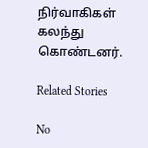நிர்வாகிகள் கலந்து கொண்டனர்.

Related Stories

No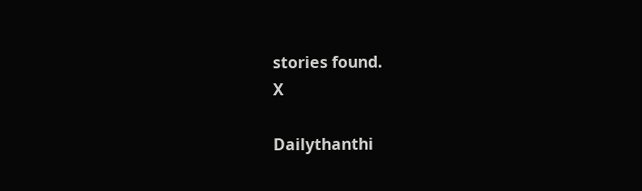stories found.
X

Dailythanthi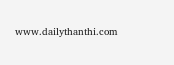www.dailythanthi.com